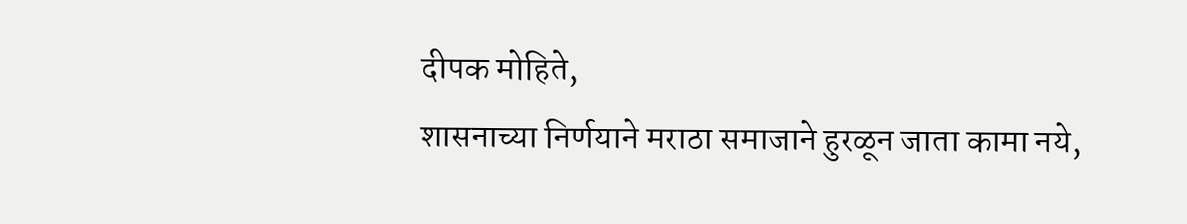दीपक मोहिते,
शासनाच्या निर्णयाने मराठा समाजाने हुरळून जाता कामा नये,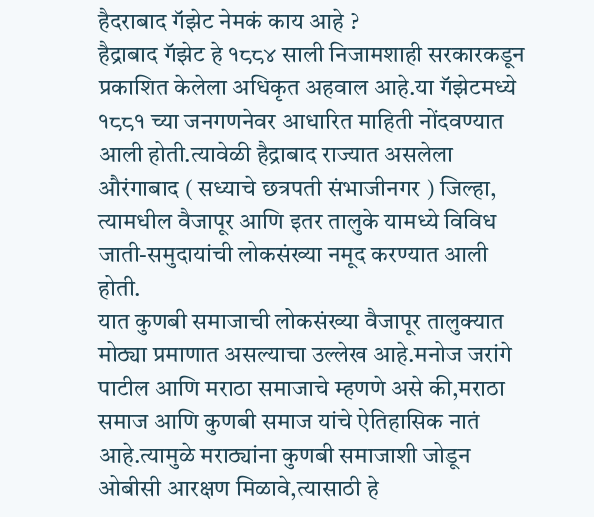हैदराबाद गॅझेट नेमकं काय आहे ?
हैद्राबाद गॅझेट हे १८८४ साली निजामशाही सरकारकडून प्रकाशित केलेला अधिकृत अहवाल आहे.या गॅझेटमध्ये १८८१ च्या जनगणनेवर आधारित माहिती नोंदवण्यात आली होती.त्यावेळी हैद्राबाद राज्यात असलेला औरंगाबाद ( सध्याचे छत्रपती संभाजीनगर ) जिल्हा, त्यामधील वैजापूर आणि इतर तालुके यामध्ये विविध जाती-समुदायांची लोकसंख्या नमूद करण्यात आली होती.
यात कुणबी समाजाची लोकसंख्या वैजापूर तालुक्यात मोठ्या प्रमाणात असल्याचा उल्लेख आहे.मनोज जरांगे पाटील आणि मराठा समाजाचे म्हणणे असे की,मराठा समाज आणि कुणबी समाज यांचे ऐतिहासिक नातं आहे.त्यामुळे मराठ्यांना कुणबी समाजाशी जोडून ओबीसी आरक्षण मिळावे,त्यासाठी हे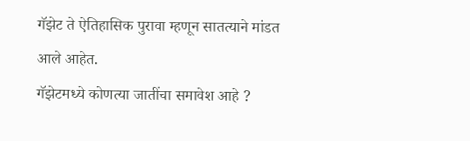गॅझेट ते ऐतिहासिक पुरावा म्हणून सातत्याने मांडत आले आहेत.
गॅझेटमध्ये कोणत्या जातींचा समावेश आहे ?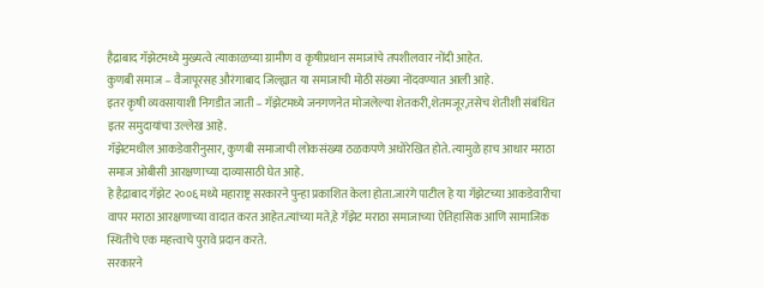हैद्राबाद गॅझेटमध्ये मुख्यत्वे त्याकाळच्या ग्रामीण व कृषीप्रधान समाजांचे तपशीलवार नोंदी आहेत.
कुणबी समाज – वैजापूरसह औरंगाबाद जिल्ह्यात या समाजाची मोठी संख्या नोंदवण्यात आली आहे.
इतर कृषी व्यवसायाशी निगडीत जाती – गॅझेटमध्ये जनगणनेत मोजलेल्या शेतकरी,शेतमजूर,तसेच शेतीशी संबंधित इतर समुदायांचा उल्लेख आहे.
गॅझेटमधील आकडेवारीनुसार, कुणबी समाजाची लोकसंख्या ठळकपणे अधोरेखित होते. त्यामुळे हाच आधार मराठा समाज ओबीसी आरक्षणाच्या दाव्यासाठी घेत आहे.
हे हैद्राबाद गॅझेट २००६ मध्ये महाराष्ट्र सरकारने पुन्हा प्रकाशित केला होता.जारंगे पाटील हे या गॅझेटच्या आकडेवारीचा वापर मराठा आरक्षणाच्या वादात करत आहेत.त्यांच्या मते,हे गॅझेट मराठा समाजाच्या ऐतिहासिक आणि सामाजिक स्थितीचे एक महत्त्वाचे पुरावे प्रदान करते.
सरकारने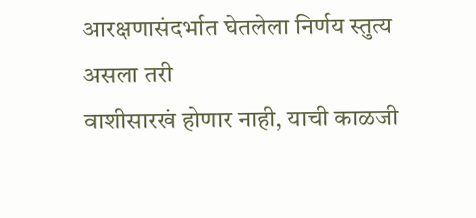आरक्षणासंदर्भात घेतलेला निर्णय स्तुत्य असला तरी
वाशीसारखं होणार नाही, याची काळजी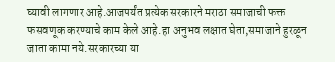घ्यावी लागणार आहे.आजपर्यंत प्रत्येक सरकारने मराठा समाजाची फक्त फसवणूक करण्याचे काम केले आहे.हा अनुभव लक्षात घेता,समाजाने हुरळून जाता कामा नये.सरकारच्या या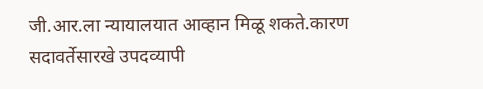जी.आर.ला न्यायालयात आव्हान मिळू शकते.कारण सदावर्तेसारखे उपदव्यापी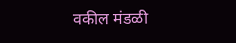वकील मंडळी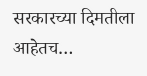सरकारच्या दिमतीला आहेतच…